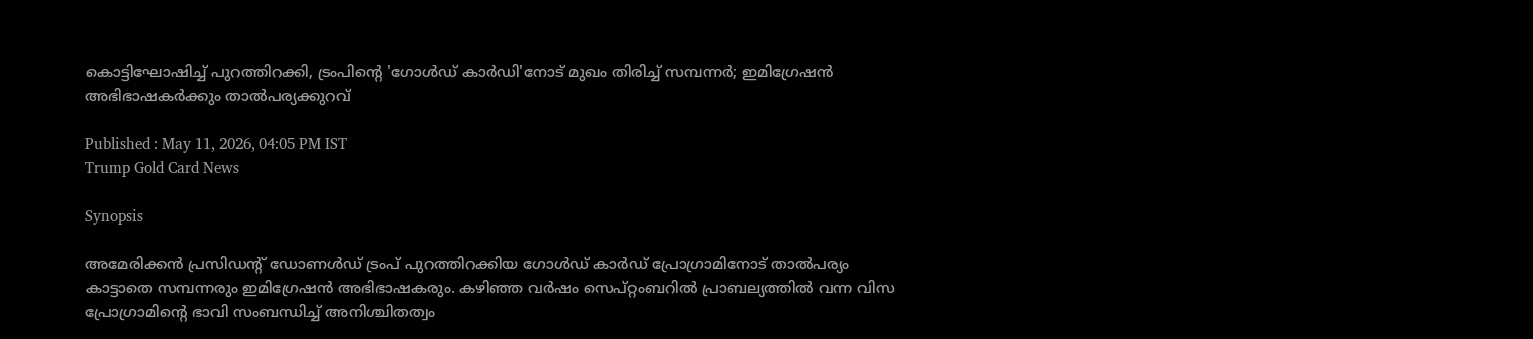കൊട്ടിഘോഷിച്ച് പുറത്തിറക്കി, ട്രംപിൻ്റെ 'ഗോൾഡ് കാർഡി'നോട് മുഖം തിരിച്ച് സമ്പന്നർ; ഇമിഗ്രേഷൻ അഭിഭാഷകർക്കും താൽപര്യക്കുറവ്

Published : May 11, 2026, 04:05 PM IST
Trump Gold Card News

Synopsis

അമേരിക്കൻ പ്രസിഡൻ്റ് ഡോണൾഡ് ട്രംപ് പുറത്തിറക്കിയ ഗോൾഡ് കാർഡ് പ്രോഗ്രാമിനോട് താൽപര്യം കാട്ടാതെ സമ്പന്നരും ഇമിഗ്രേഷൻ അഭിഭാഷകരും. കഴിഞ്ഞ വർഷം സെപ്റ്റംബറിൽ പ്രാബല്യത്തിൽ വന്ന വിസ പ്രോഗ്രാമിൻ്റെ ഭാവി സംബന്ധിച്ച് അനിശ്ചിതത്വം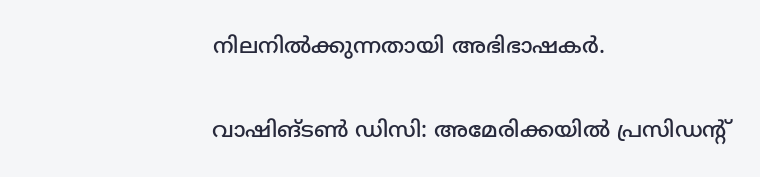നിലനിൽക്കുന്നതായി അഭിഭാഷകർ.

വാഷിങ്ടൺ ഡിസി: അമേരിക്കയിൽ പ്രസിഡൻ്റ്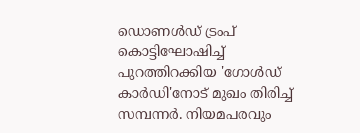ഡൊണൾഡ് ട്രംപ് കൊട്ടിഘോഷിച്ച് പുറത്തിറക്കിയ 'ഗോൾഡ് കാർഡി'നോട് മുഖം തിരിച്ച് സമ്പന്നർ. നിയമപരവും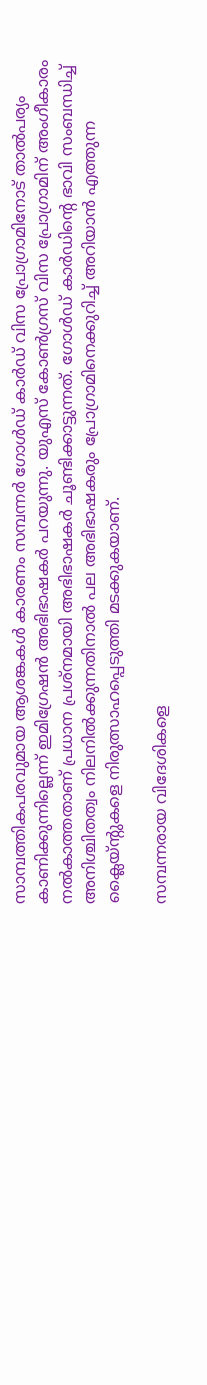സാമ്പത്തികപരവുമായ ആശങ്കകൾ കാരണം സമ്പന്നർ ഗോൾഡ് കാർഡ് വിസ പ്രോഗ്രാമിനോട് താൽപര്യം കാണിക്കുന്നില്ലെന്ന് ഇമിഗ്രേഷൻ അഭിഭാഷകർ പറയുന്നു. യുഎസ് കോൺഗ്രസ് വിസ പ്രോഗ്രാമിന് അംഗീകാരം നൽകാത്തതാണ് പ്രധാന പ്രശ്നമായി അഭിഭാഷകർ ചൂണ്ടിക്കാട്ടുന്നത്. ഗോൾഡ് കാർഡിൻ്റെ ഭാവി സംബന്ധിച്ച് അനിശ്ചിതത്വം നിലനിൽക്കുന്നതിനാൽ പല അഭിഭാഷകരും പ്രോഗ്രാമിനെക്കുറിച്ച് അറിയാൻ എത്തുന്ന ക്ലൈയ്ൻ്റുകളെ നിരുത്സാഹപ്പെടുത്തി മടക്കുകയാണ്.

സമ്പന്നരായ വിദേശികളെ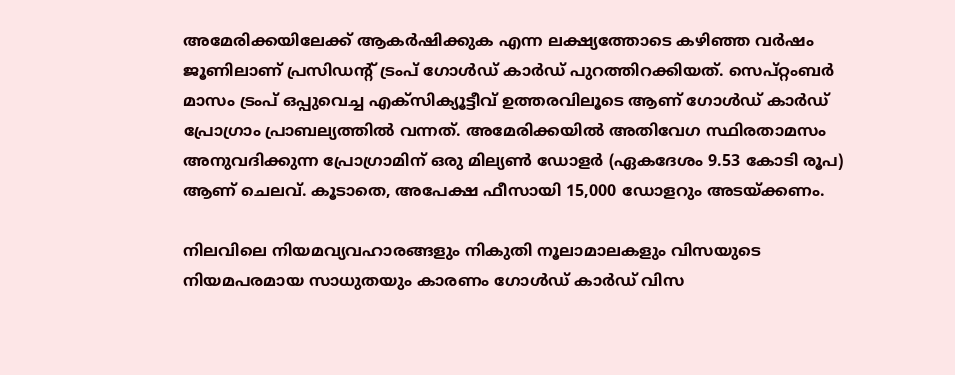അമേരിക്കയിലേക്ക് ആകർഷിക്കുക എന്ന ലക്ഷ്യത്തോടെ കഴിഞ്ഞ വർഷം ജൂണിലാണ് പ്രസിഡൻ്റ് ട്രംപ് ഗോൾഡ് കാർഡ് പുറത്തിറക്കിയത്. സെപ്റ്റംബർ മാസം ട്രംപ് ഒപ്പുവെച്ച എക്സിക്യൂട്ടീവ് ഉത്തരവിലൂടെ ആണ് ഗോൾഡ് കാർഡ് പ്രോഗ്രാം പ്രാബല്യത്തിൽ വന്നത്. അമേരിക്കയിൽ അതിവേഗ സ്ഥിരതാമസം അനുവദിക്കുന്ന പ്രോഗ്രാമിന് ഒരു മില്യൺ ഡോളർ (ഏകദേശം 9.53 കോടി രൂപ) ആണ് ചെലവ്. കൂടാതെ, അപേക്ഷ ഫീസായി 15,000 ഡോളറും അടയ്ക്കണം.

നിലവിലെ നിയമവ്യവഹാരങ്ങളും നികുതി നൂലാമാലകളും വിസയുടെ നിയമപരമായ സാധുതയും കാരണം ഗോൾഡ് കാർഡ് വിസ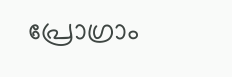പ്രോഗ്രാം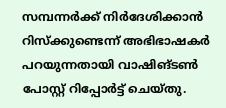സമ്പന്നർക്ക് നിർദേശിക്കാൻ റിസ്ക്കുണ്ടെന്ന് അഭിഭാഷകർ പറയുന്നതായി വാഷിങ്ടൺ പോസ്റ്റ് റിപ്പോർട്ട് ചെയ്തു.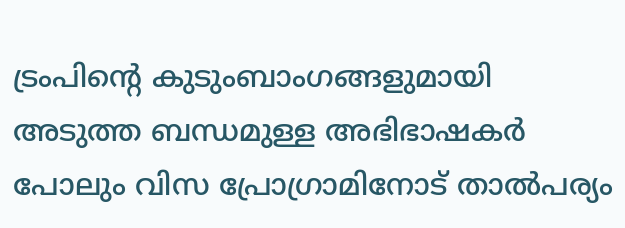ട്രംപിൻ്റെ കുടുംബാംഗങ്ങളുമായി അടുത്ത ബന്ധമുള്ള അഭിഭാഷകർ പോലും വിസ പ്രോഗ്രാമിനോട് താൽപര്യം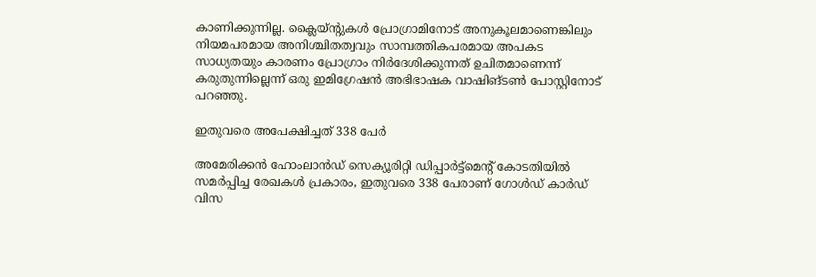കാണിക്കുന്നില്ല. ക്ലൈയ്ൻ്റുകൾ പ്രോഗ്രാമിനോട് അനുകൂലമാണെങ്കിലും നിയമപരമായ അനിശ്ചിതത്വവും സാമ്പത്തികപരമായ അപകട സാധ്യതയും കാരണം പ്രോഗ്രാം നിർദേശിക്കുന്നത് ഉചിതമാണെന്ന് കരുതുന്നില്ലെന്ന് ഒരു ഇമിഗ്രേഷൻ അഭിഭാഷക വാഷിങ്ടൺ പോസ്റ്റിനോട് പറഞ്ഞു.

ഇതുവരെ അപേക്ഷിച്ചത് 338 പേർ

അമേരിക്കൻ ഹോംലാൻഡ് സെക്യൂരിറ്റി ഡിപ്പാർട്ട്മെൻ്റ് കോടതിയിൽ സമർപ്പിച്ച രേഖകൾ പ്രകാരം, ഇതുവരെ 338 പേരാണ് ഗോൾഡ് കാർഡ് വിസ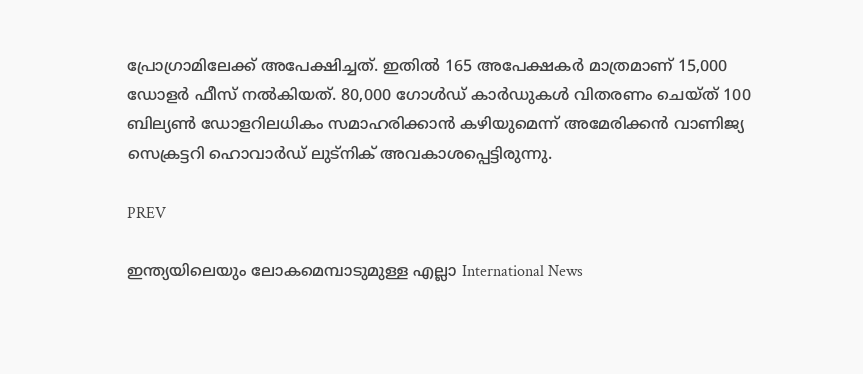പ്രോഗ്രാമിലേക്ക് അപേക്ഷിച്ചത്. ഇതിൽ 165 അപേക്ഷകർ മാത്രമാണ് 15,000 ഡോളർ ഫീസ് നൽകിയത്. 80,000 ഗോൾഡ് കാർഡുകൾ വിതരണം ചെയ്ത് 100 ബില്യൺ ഡോളറിലധികം സമാഹരിക്കാൻ കഴിയുമെന്ന് അമേരിക്കൻ വാണിജ്യ സെക്രട്ടറി ഹൊവാർഡ് ലുട്നിക് അവകാശപ്പെട്ടിരുന്നു.

PREV

ഇന്ത്യയിലെയും ലോകമെമ്പാടുമുള്ള എല്ലാ International News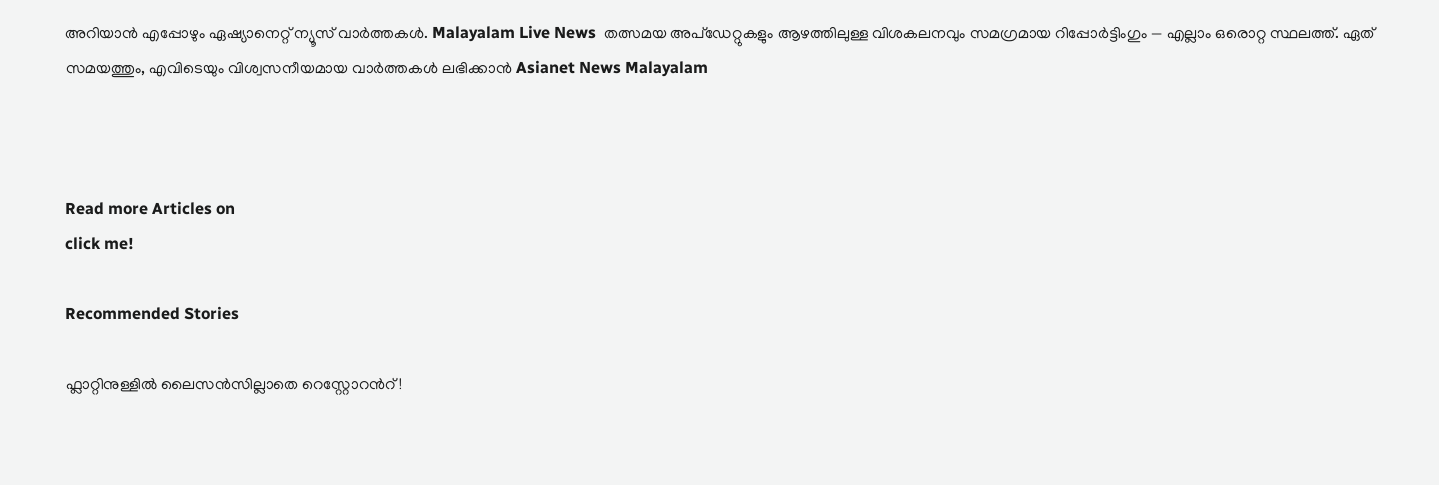അറിയാൻ എപ്പോഴും ഏഷ്യാനെറ്റ് ന്യൂസ് വാർത്തകൾ. Malayalam Live News  തത്സമയ അപ്‌ഡേറ്റുകളും ആഴത്തിലുള്ള വിശകലനവും സമഗ്രമായ റിപ്പോർട്ടിംഗും — എല്ലാം ഒരൊറ്റ സ്ഥലത്ത്. ഏത് സമയത്തും, എവിടെയും വിശ്വസനീയമായ വാർത്തകൾ ലഭിക്കാൻ Asianet News Malayalam



Read more Articles on
click me!

Recommended Stories

ഫ്ലാറ്റിനുള്ളിൽ ലൈസൻസില്ലാതെ റെസ്റ്റോറന്‍റ്!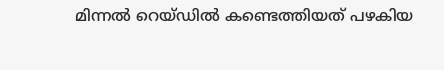മിന്നൽ റെയ്ഡിൽ കണ്ടെത്തിയത് പഴകിയ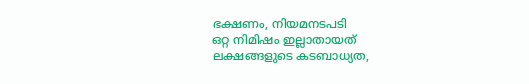ഭക്ഷണം, നിയമനടപടി
ഒറ്റ നിമിഷം ഇല്ലാതായത് ലക്ഷങ്ങളുടെ കടബാധ്യത,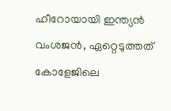ഹീറോയായി ഇന്ത്യൻ വംശജൻ, ഏറ്റെടുത്തത് കോളേജിലെ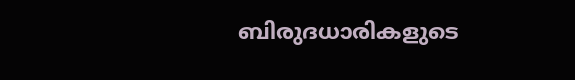ബിരുദധാരികളുടെ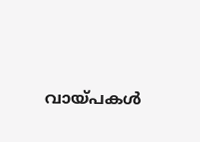വായ്പകൾ